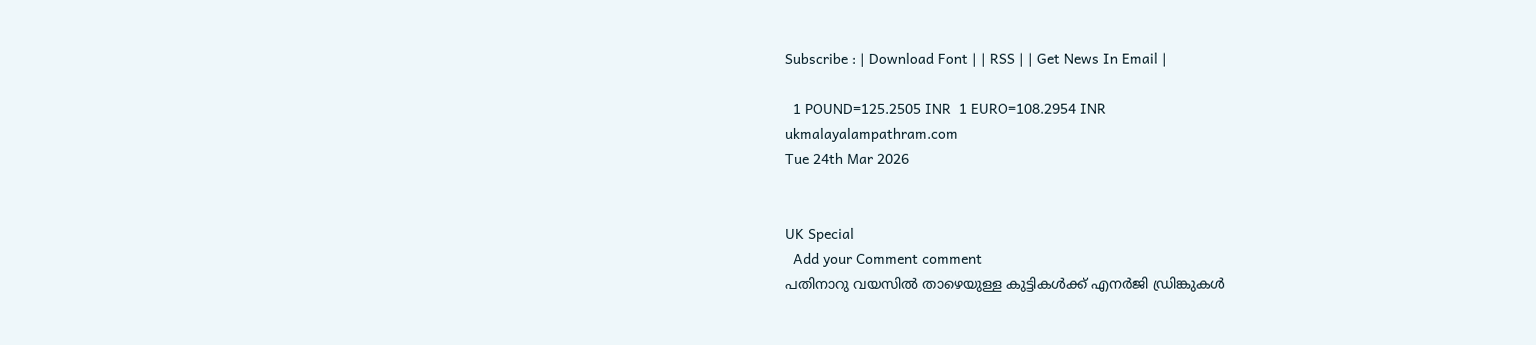Subscribe : | Download Font | | RSS | | Get News In Email |

  1 POUND=125.2505 INR  1 EURO=108.2954 INR
ukmalayalampathram.com
Tue 24th Mar 2026


UK Special
  Add your Comment comment
പതിനാറു വയസില്‍ താഴെയുള്ള കുട്ടികള്‍ക്ക് എനര്‍ജി ഡ്രിങ്കുകള്‍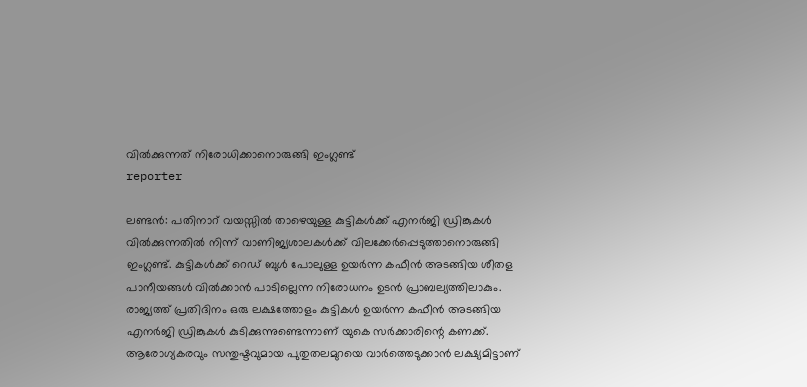വില്‍ക്കുന്നത് നിരോധിക്കാനൊരുങ്ങി ഇംഗ്ലണ്ട്
reporter

ലണ്ടന്‍: പതിനാറ് വയസ്സില്‍ താഴെയുള്ള കുട്ടികള്‍ക്ക് എനര്‍ജി ഡ്രിങ്കുകള്‍ വില്‍ക്കുന്നതില്‍ നിന്ന് വാണിജ്യശാലകള്‍ക്ക് വിലക്കേര്‍പ്പെടുത്താനൊരുങ്ങി ഇംഗ്ലണ്ട്. കുട്ടികള്‍ക്ക് റെഡ് ബുള്‍ പോലുള്ള ഉയര്‍ന്ന കഫീന്‍ അടങ്ങിയ ശീതള പാനീയങ്ങള്‍ വില്‍ക്കാന്‍ പാടില്ലെന്ന നിരോധനം ഉടന്‍ പ്രാബല്യത്തിലാകും. രാജ്യത്ത് പ്രതിദിനം ഒരു ലക്ഷത്തോളം കുട്ടികള്‍ ഉയര്‍ന്ന കഫീന്‍ അടങ്ങിയ എനര്‍ജി ഡ്രിങ്കുകള്‍ കുടിക്കുന്നുണ്ടെന്നാണ് യുകെ സര്‍ക്കാരിന്റെ കണക്ക്. ആരോഗ്യകരവും സന്തുഷ്ടവുമായ പുതുതലമുറയെ വാര്‍ത്തെടുക്കാന്‍ ലക്ഷ്യമിട്ടാണ്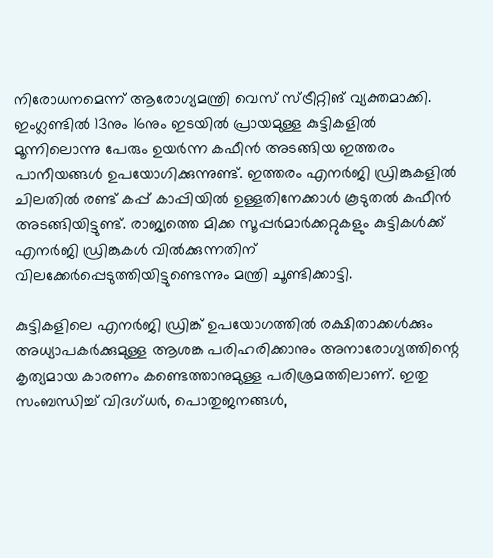നിരോധനമെന്ന് ആരോഗ്യമന്ത്രി വെസ് സ്ട്രീറ്റിങ് വ്യക്തമാക്കി. ഇംഗ്ലണ്ടില്‍ 13നും 16നും ഇടയില്‍ പ്രായമുള്ള കുട്ടികളില്‍ മൂന്നിലൊന്നു പേരും ഉയര്‍ന്ന കഫീന്‍ അടങ്ങിയ ഇത്തരം പാനീയങ്ങള്‍ ഉപയോഗിക്കുന്നുണ്ട്. ഇത്തരം എനര്‍ജി ഡ്രിങ്കുകളില്‍ ചിലതില്‍ രണ്ട് കപ്പ് കാപ്പിയില്‍ ഉള്ളതിനേക്കാള്‍ കൂടുതല്‍ കഫീന്‍ അടങ്ങിയിട്ടുണ്ട്. രാജ്യത്തെ മിക്ക സൂപ്പര്‍മാര്‍ക്കറ്റുകളും കുട്ടികള്‍ക്ക് എനര്‍ജി ഡ്രിങ്കുകള്‍ വില്‍ക്കുന്നതിന് വിലക്കേര്‍പ്പെടുത്തിയിട്ടുണ്ടെന്നും മന്ത്രി ചൂണ്ടിക്കാട്ടി.

കുട്ടികളിലെ എനര്‍ജി ഡ്രിങ്ക് ഉപയോഗത്തില്‍ രക്ഷിതാക്കള്‍ക്കും അധ്യാപകര്‍ക്കുമുള്ള ആശങ്ക പരിഹരിക്കാനും അനാരോഗ്യത്തിന്റെ കൃത്യമായ കാരണം കണ്ടെത്താനുമുള്ള പരിശ്രമത്തിലാണ്. ഇതു സംബന്ധിച്ച് വിദഗ്ധര്‍, പൊതുജനങ്ങള്‍,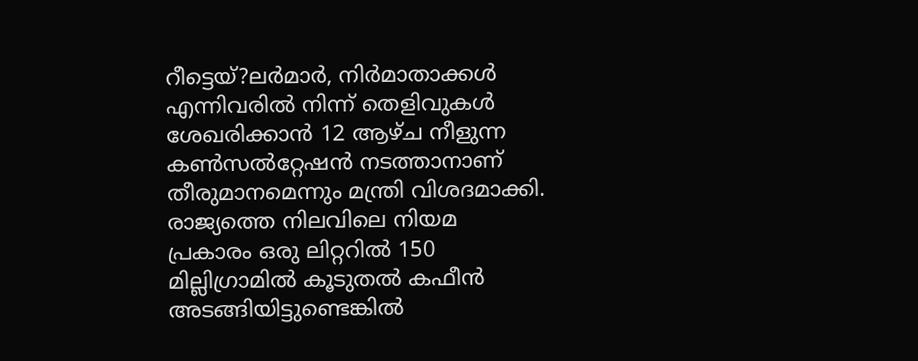റീട്ടെയ്?ലര്‍മാര്‍, നിര്‍മാതാക്കള്‍ എന്നിവരില്‍ നിന്ന് തെളിവുകള്‍ ശേഖരിക്കാന്‍ 12 ആഴ്ച നീളുന്ന കണ്‍സല്‍റ്റേഷന്‍ നടത്താനാണ് തീരുമാനമെന്നും മന്ത്രി വിശദമാക്കി. രാജ്യത്തെ നിലവിലെ നിയമ പ്രകാരം ഒരു ലിറ്ററില്‍ 150 മില്ലിഗ്രാമില്‍ കൂടുതല്‍ കഫീന്‍ അടങ്ങിയിട്ടുണ്ടെങ്കില്‍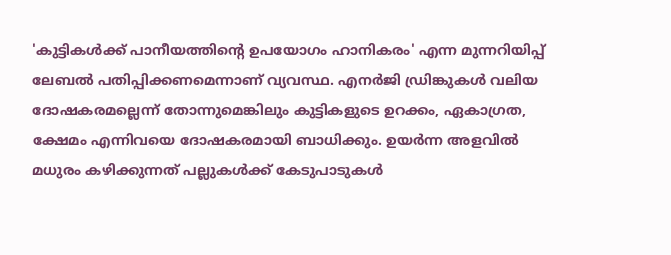'കുട്ടികള്‍ക്ക് പാനീയത്തിന്റെ ഉപയോഗം ഹാനികരം' എന്ന മുന്നറിയിപ്പ് ലേബല്‍ പതിപ്പിക്കണമെന്നാണ് വ്യവസ്ഥ. എനര്‍ജി ഡ്രിങ്കുകള്‍ വലിയ ദോഷകരമല്ലെന്ന് തോന്നുമെങ്കിലും കുട്ടികളുടെ ഉറക്കം, ഏകാഗ്രത, ക്ഷേമം എന്നിവയെ ദോഷകരമായി ബാധിക്കും. ഉയര്‍ന്ന അളവില്‍ മധുരം കഴിക്കുന്നത് പല്ലുകള്‍ക്ക് കേടുപാടുകള്‍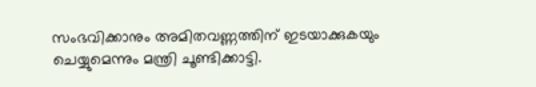സംഭവിക്കാനും അമിതവണ്ണത്തിന് ഇടയാക്കുകയും ചെയ്യുമെന്നും മന്ത്രി ചൂണ്ടിക്കാട്ടി.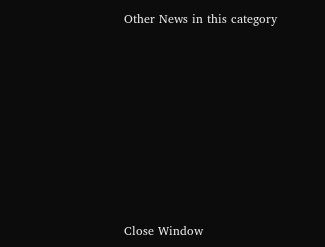Other News in this category








Close Window